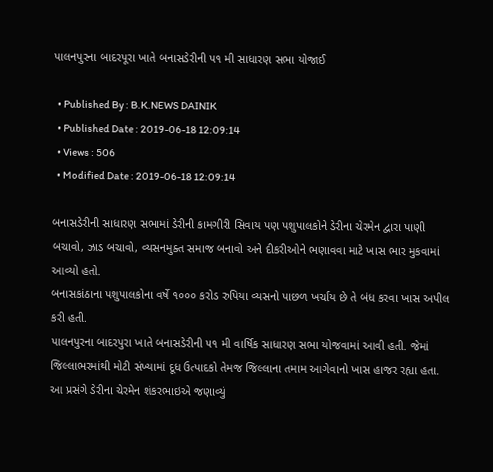પાલનપુરના બાદરપૂરા ખાતે બનાસડેરીની પ૧ મી સાધારણ સભા યોજાઈ

  • Published By : B.K.NEWS DAINIK
  • Published Date : 2019-06-18 12:09:14
  • Views : 506
  • Modified Date : 2019-06-18 12:09:14

બનાસડેરીની સાધારણ સભામાં ડેરીની કામગીરી સિવાય પણ પશુપાલકોને ડેરીના ચેરમેન દ્વારા પાણી બચાવો, ઝાડ બચાવો, વ્યસનમુક્ત સમાજ બનાવો અને દીકરીઓને ભણાવવા માટે ખાસ ભાર મુકવામાં આવ્યો હતો.
બનાસકાંઠાના પશુપાલકોના વર્ષે ૧૦૦૦ કરોડ રુપિયા વ્યસનો પાછળ ખર્ચાય છે તે બંધ કરવા ખાસ અપીલ કરી હતી.
પાલનપુરના બાદરપુરા ખાતે બનાસડેરીની ૫૧ મી વાર્ષિક સાધારણ સભા યોજવામાં આવી હતી. જેમાં જિલ્લાભરમાંથી મોટી સંખ્યામાં દૂધ ઉત્પાદકો તેમજ જિલ્લાના તમામ આગેવાનો ખાસ હાજર રહ્યા હતા. આ પ્રસંગે ડેરીના ચેરમેન શંકરભાઇએ જણાવ્યું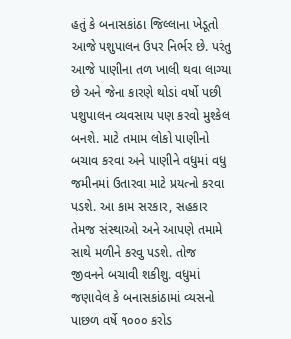હતું કે બનાસકાંઠા જિલ્લાના ખેડૂતો આજે પશુપાલન ઉપર નિર્ભર છે. પરંતુ આજે પાણીના તળ ખાલી થવા લાગ્યા છે અને જેના કારણે થોડાં વર્ષો પછી પશુપાલન વ્યવસાય પણ કરવો મુશ્કેલ બનશે. માટે તમામ લોકો પાણીનો બચાવ કરવા અને પાણીને વધુમાં વધુ જમીનમાં ઉતારવા માટે પ્રયત્નો કરવા પડશે. આ કામ સરકાર, સહકાર તેમજ સંસ્થાઓ અને આપણે તમામે સાથે મળીને કરવુ પડશે. તોજ જીવનને બચાવી શકીશુ. વધુમાં જણાવેલ કે બનાસકાંઠામાં વ્યસનો પાછળ વર્ષે ૧૦૦૦ કરોડ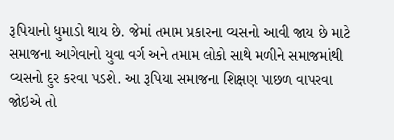રૂપિયાનો ધુમાડો થાય છે. જેમાં તમામ પ્રકારના વ્યસનો આવી જાય છે માટે સમાજના આગેવાનો યુવા વર્ગ અને તમામ લોકો સાથે મળીને સમાજમાંથી વ્યસનો દુર કરવા પડશે. આ રૂપિયા સમાજના શિક્ષણ પાછળ વાપરવા જોઇએ તો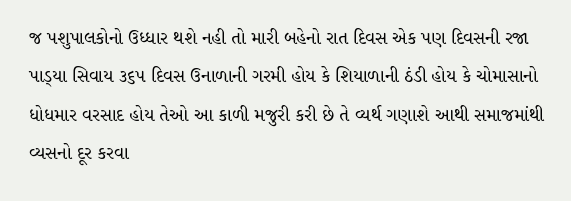જ પશુપાલકોનો ઉધ્ધાર થશે નહી તો મારી બહેનો રાત દિવસ એક પણ દિવસની રજા પાડ્‌યા સિવાય ૩૬૫ દિવસ ઉનાળાની ગરમી હોય કે શિયાળાની ઠંડી હોય કે ચોમાસાનો ધોધમાર વરસાદ હોય તેઓ આ કાળી મજુરી કરી છે તે વ્યર્થ ગણાશે આથી સમાજમાંથી વ્યસનો દૂર કરવા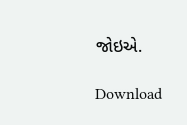જોઇએ.

Download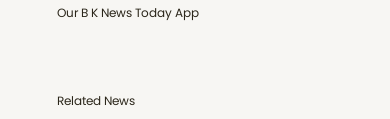Our B K News Today App



Related News